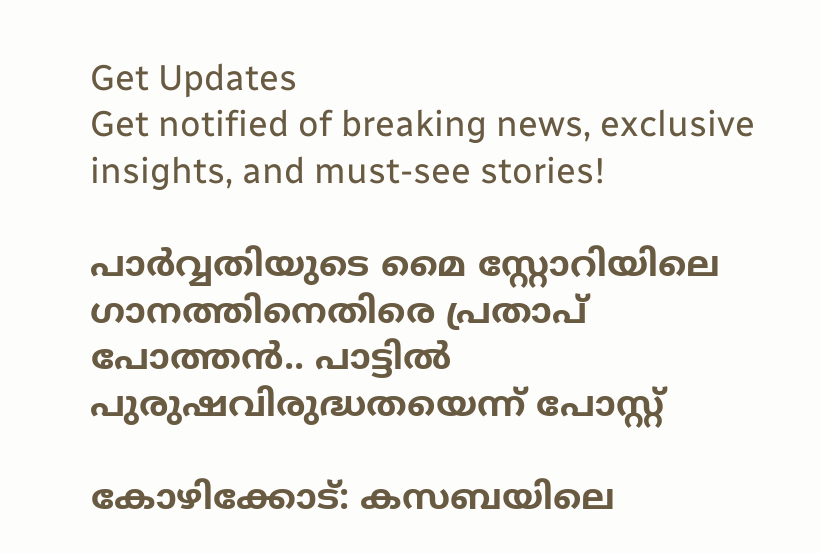Get Updates
Get notified of breaking news, exclusive insights, and must-see stories!

പാർവ്വതിയുടെ മൈ സ്റ്റോറിയിലെ ഗാനത്തിനെതിരെ പ്രതാപ് പോത്തൻ.. പാട്ടിൽ പുരുഷവിരുദ്ധതയെന്ന് പോസ്റ്റ്

കോഴിക്കോട്: കസബയിലെ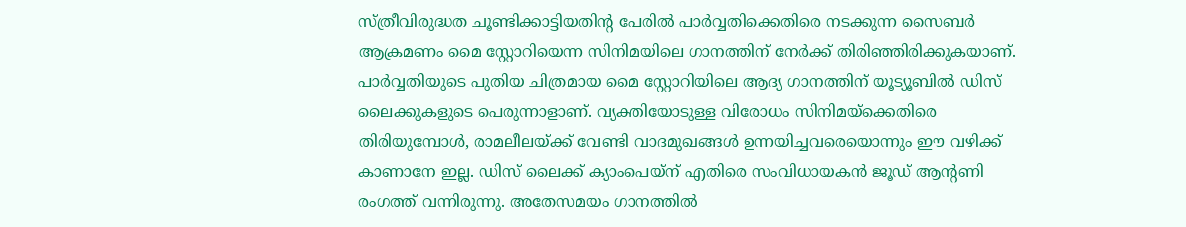സ്ത്രീവിരുദ്ധത ചൂണ്ടിക്കാട്ടിയതിന്റ പേരില്‍ പാര്‍വ്വതിക്കെതിരെ നടക്കുന്ന സൈബര്‍ ആക്രമണം മൈ സ്റ്റോറിയെന്ന സിനിമയിലെ ഗാനത്തിന് നേര്‍ക്ക് തിരിഞ്ഞിരിക്കുകയാണ്. പാര്‍വ്വതിയുടെ പുതിയ ചിത്രമായ മൈ സ്റ്റോറിയിലെ ആദ്യ ഗാനത്തിന് യൂട്യൂബില്‍ ഡിസ് ലൈക്കുകളുടെ പെരുന്നാളാണ്. വ്യക്തിയോടുള്ള വിരോധം സിനിമയ്‌ക്കെതിരെ തിരിയുമ്പോള്‍, രാമലീലയ്ക്ക് വേണ്ടി വാദമുഖങ്ങള്‍ ഉന്നയിച്ചവരെയൊന്നും ഈ വഴിക്ക് കാണാനേ ഇല്ല. ഡിസ് ലൈക്ക് ക്യാംപെയ്‌ന് എതിരെ സംവിധായകന്‍ ജൂഡ് ആന്റണി രംഗത്ത് വന്നിരുന്നു. അതേസമയം ഗാനത്തില്‍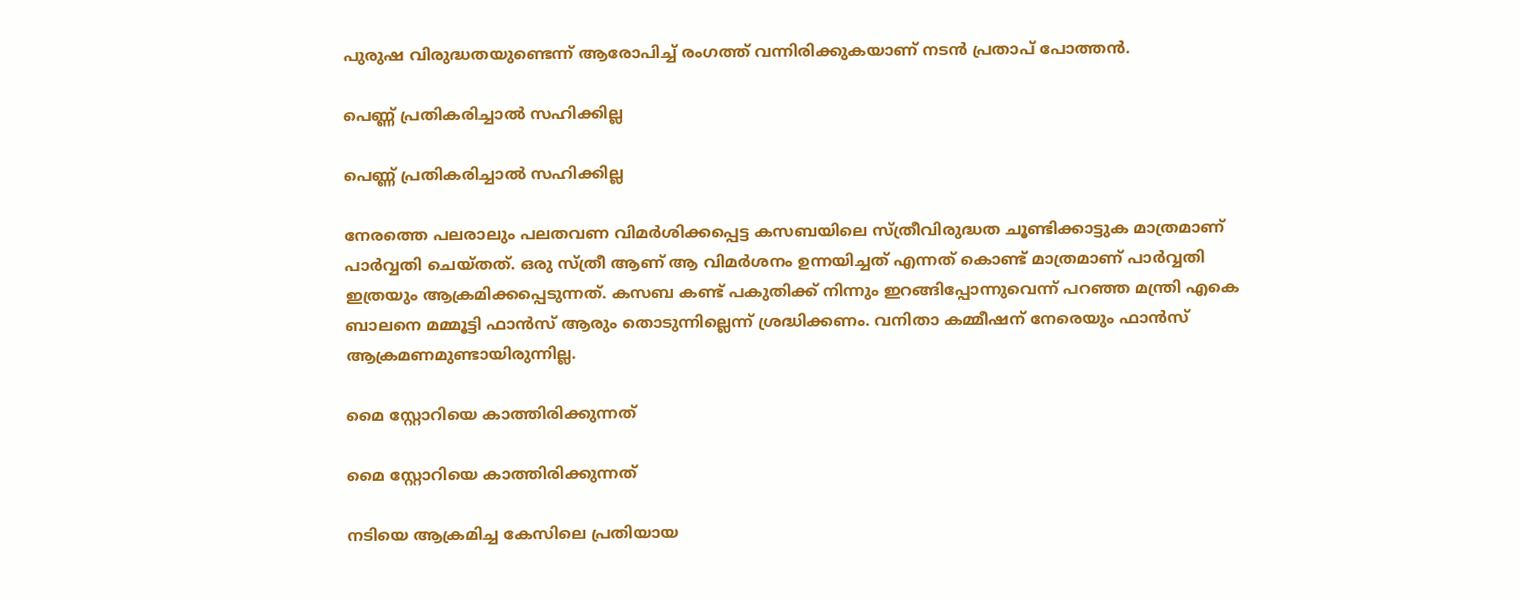പുരുഷ വിരുദ്ധതയുണ്ടെന്ന് ആരോപിച്ച് രംഗത്ത് വന്നിരിക്കുകയാണ് നടന്‍ പ്രതാപ് പോത്തന്‍.

പെണ്ണ് പ്രതികരിച്ചാൽ സഹിക്കില്ല

പെണ്ണ് പ്രതികരിച്ചാൽ സഹിക്കില്ല

നേരത്തെ പലരാലും പലതവണ വിമര്‍ശിക്കപ്പെട്ട കസബയിലെ സ്ത്രീവിരുദ്ധത ചൂണ്ടിക്കാട്ടുക മാത്രമാണ് പാര്‍വ്വതി ചെയ്തത്. ഒരു സ്ത്രീ ആണ് ആ വിമര്‍ശനം ഉന്നയിച്ചത് എന്നത് കൊണ്ട് മാത്രമാണ് പാര്‍വ്വതി ഇത്രയും ആക്രമിക്കപ്പെടുന്നത്. കസബ കണ്ട് പകുതിക്ക് നിന്നും ഇറങ്ങിപ്പോന്നുവെന്ന് പറഞ്ഞ മന്ത്രി എകെ ബാലനെ മമ്മൂട്ടി ഫാന്‍സ് ആരും തൊടുന്നില്ലെന്ന് ശ്രദ്ധിക്കണം. വനിതാ കമ്മീഷന് നേരെയും ഫാന്‍സ് ആക്രമണമുണ്ടായിരുന്നില്ല.

മൈ സ്റ്റോറിയെ കാത്തിരിക്കുന്നത്

മൈ സ്റ്റോറിയെ കാത്തിരിക്കുന്നത്

നടിയെ ആക്രമിച്ച കേസിലെ പ്രതിയായ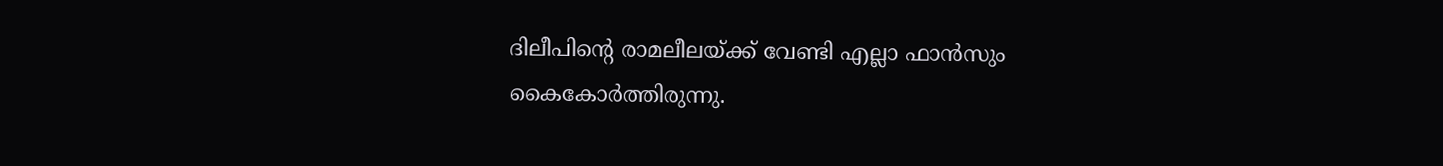ദിലീപിന്റെ രാമലീലയ്ക്ക് വേണ്ടി എല്ലാ ഫാന്‍സും കൈകോര്‍ത്തിരുന്നു.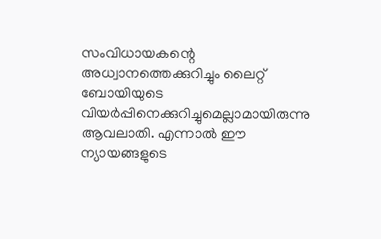സംവിധായകന്റെ അധ്വാനത്തെക്കുറിച്ചും ലൈറ്റ് ബോയിയുടെ വിയര്‍പ്പിനെക്കുറിച്ചുമെല്ലാമായിരുന്നു ആവലാതി. എന്നാല്‍ ഈ ന്യായങ്ങളുടെ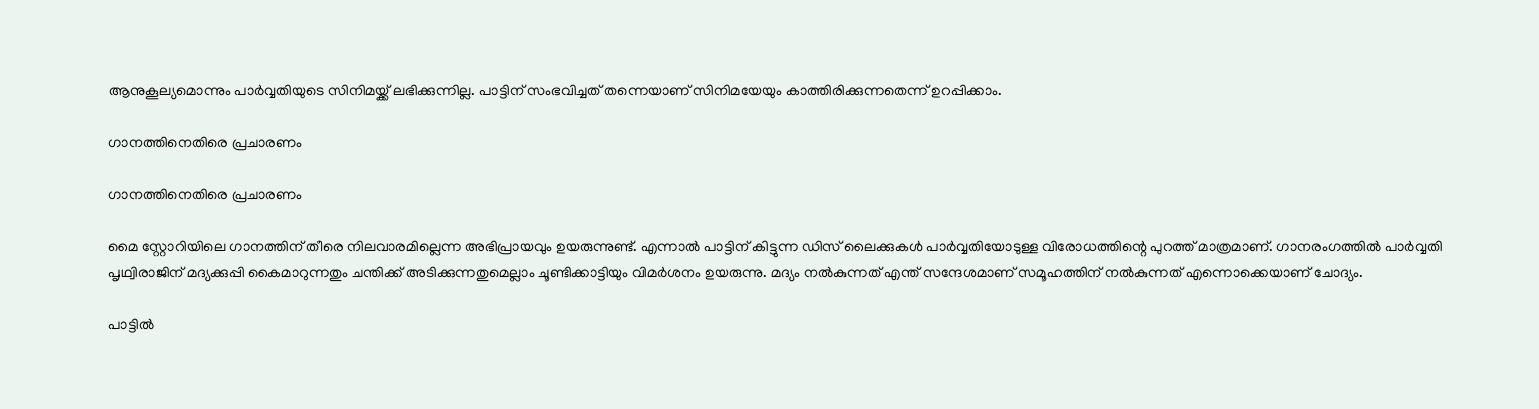ആനുകൂല്യമൊന്നും പാര്‍വ്വതിയുടെ സിനിമയ്ക്ക് ലഭിക്കുന്നില്ല. പാട്ടിന് സംഭവിച്ചത് തന്നെയാണ് സിനിമയേയും കാത്തിരിക്കുന്നതെന്ന് ഉറപ്പിക്കാം.

ഗാനത്തിനെതിരെ പ്രചാരണം

ഗാനത്തിനെതിരെ പ്രചാരണം

മൈ സ്റ്റോറിയിലെ ഗാനത്തിന് തീരെ നിലവാരമില്ലെന്ന അഭിപ്രായവും ഉയരുന്നുണ്ട്. എന്നാല്‍ പാട്ടിന് കിട്ടുന്ന ഡിസ് ലൈക്കുകള്‍ പാര്‍വ്വതിയോടുള്ള വിരോധത്തിന്റെ പുറത്ത് മാത്രമാണ്. ഗാനരംഗത്തില്‍ പാര്‍വ്വതി പൃഥ്വിരാജിന് മദ്യക്കുപ്പി കൈമാറുന്നതും ചന്തിക്ക് അടിക്കുന്നതുമെല്ലാം ചൂണ്ടിക്കാട്ടിയും വിമര്‍ശനം ഉയരുന്നു. മദ്യം നല്‍കുന്നത് എന്ത് സന്ദേശമാണ് സമൂഹത്തിന് നല്‍കുന്നത് എന്നൊക്കെയാണ് ചോദ്യം.

പാട്ടിൽ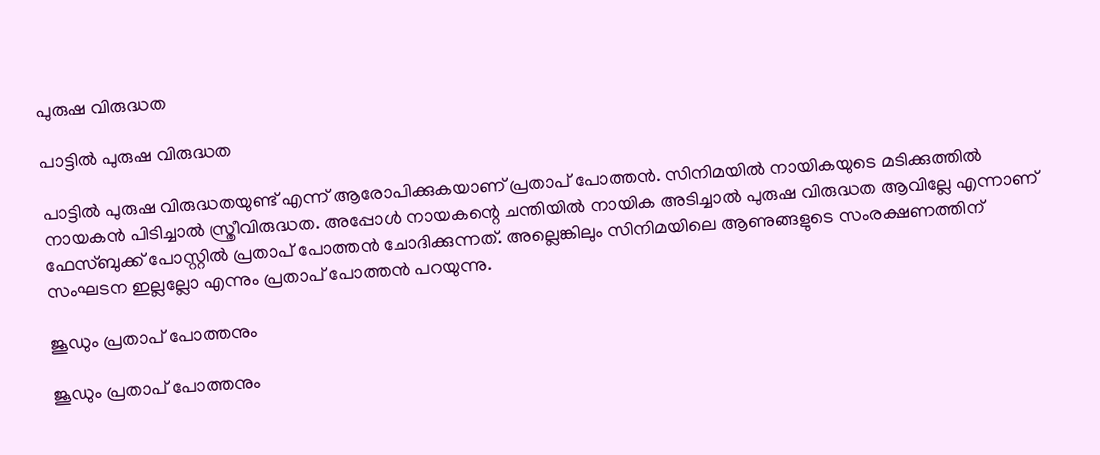പുരുഷ വിരുദ്ധത

പാട്ടിൽ പുരുഷ വിരുദ്ധത

പാട്ടില്‍ പുരുഷ വിരുദ്ധതയുണ്ട് എന്ന് ആരോപിക്കുകയാണ് പ്രതാപ് പോത്തന്‍. സിനിമയിൽ നായികയുടെ മടിക്കുത്തിൽ നായകൻ പിടിച്ചാൽ സ്ത്രീവിരുദ്ധത. അപ്പോൾ നായകന്റെ ചന്തിയിൽ നായിക അടിച്ചാൽ പുരുഷ വിരുദ്ധത ആവില്ലേ എന്നാണ് ഫേസ്ബുക്ക് പോസ്റ്റിൽ പ്രതാപ് പോത്തൻ ചോദിക്കുന്നത്. അല്ലെങ്കിലും സിനിമയിലെ ആണുങ്ങളുടെ സംരക്ഷണത്തിന് സംഘടന ഇല്ലല്ലോ എന്നും പ്രതാപ് പോത്തൻ പറയുന്നു.

ജൂഡും പ്രതാപ് പോത്തനും

ജൂഡും പ്രതാപ് പോത്തനും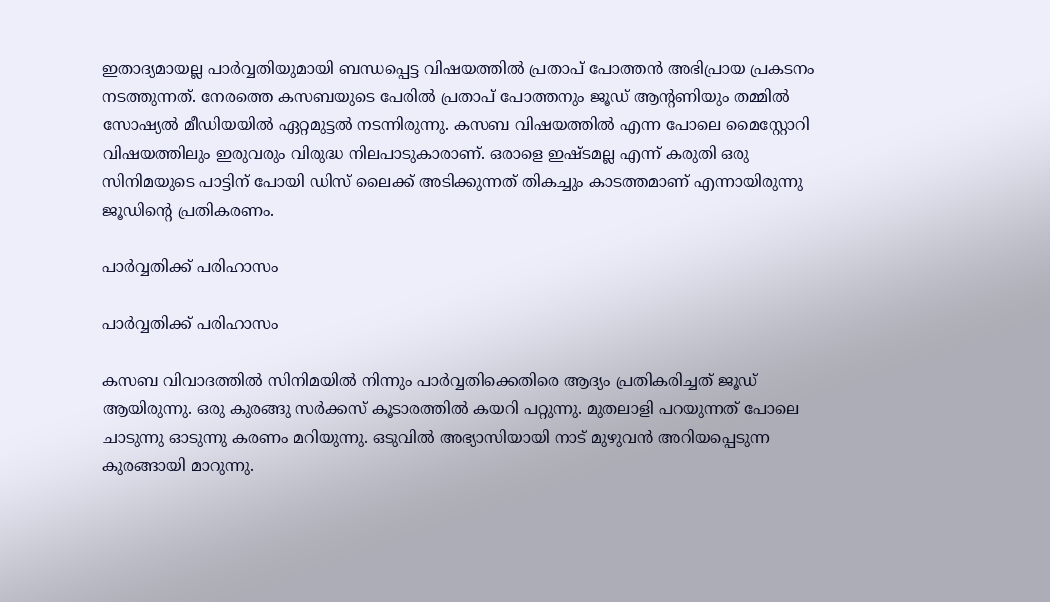ഇതാദ്യമായല്ല പാർവ്വതിയുമായി ബന്ധപ്പെട്ട വിഷയത്തിൽ പ്രതാപ് പോത്തൻ അഭിപ്രായ പ്രകടനം നടത്തുന്നത്. നേരത്തെ കസബയുടെ പേരില്‍ പ്രതാപ് പോത്തനും ജൂഡ് ആന്റണിയും തമ്മിൽ സോഷ്യൽ മീഡിയയിൽ ഏറ്റമുട്ടൽ നടന്നിരുന്നു. കസബ വിഷയത്തിൽ എന്ന പോലെ മൈസ്റ്റോറി വിഷയത്തിലും ഇരുവരും വിരുദ്ധ നിലപാടുകാരാണ്. ഒരാളെ ഇഷ്ടമല്ല എന്ന് കരുതി ഒരു സിനിമയുടെ പാട്ടിന് പോയി ഡിസ് ലൈക്ക് അടിക്കുന്നത് തികച്ചും കാടത്തമാണ് എന്നായിരുന്നു ജൂഡിന്റെ പ്രതികരണം.

പാർവ്വതിക്ക് പരിഹാസം

പാർവ്വതിക്ക് പരിഹാസം

കസബ വിവാദത്തിൽ സിനിമയിൽ നിന്നും പാർവ്വതിക്കെതിരെ ആദ്യം പ്രതികരിച്ചത് ജൂഡ് ആയിരുന്നു. ഒരു കുരങ്ങു സർക്കസ് കൂടാരത്തിൽ കയറി പറ്റുന്നു. മുതലാളി പറയുന്നത് പോലെ ചാടുന്നു ഓടുന്നു കരണം മറിയുന്നു. ഒടുവിൽ അഭ്യാസിയായി നാട് മുഴുവൻ അറിയപ്പെടുന്ന കുരങ്ങായി മാറുന്നു.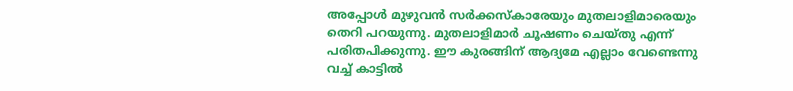അപ്പോൾ മുഴുവൻ സർക്കസ്കാരേയും മുതലാളിമാരെയും തെറി പറയുന്നു. മുതലാളിമാർ ചൂഷണം ചെയ്തു എന്ന് പരിതപിക്കുന്നു. ഈ കുരങ്ങിന് ആദ്യമേ എല്ലാം വേണ്ടെന്നു വച്ച് കാട്ടിൽ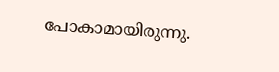പോകാമായിരുന്നു.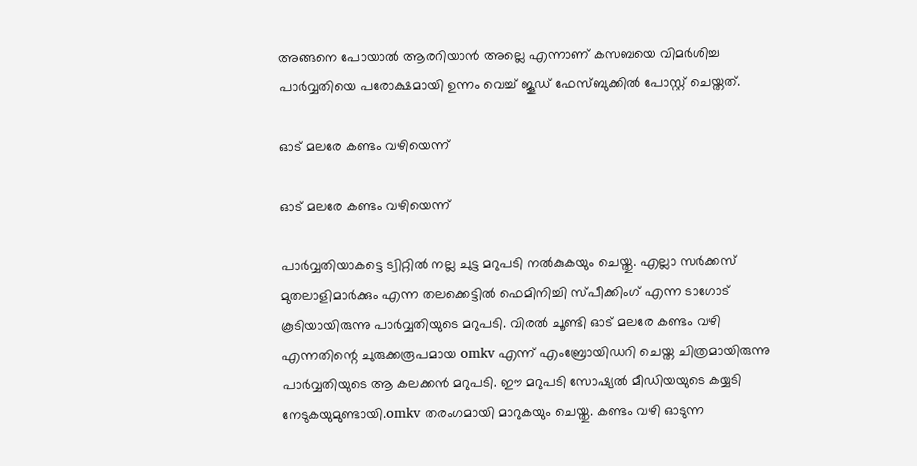അങ്ങനെ പോയാൽ ആരറിയാൻ അല്ലെ എന്നാണ് കസബയെ വിമർശിച്ച പാർവ്വതിയെ പരോക്ഷമായി ഉന്നം വെച്ച് ജൂഡ് ഫേസ്ബുക്കിൽ പോസ്റ്റ് ചെയ്തത്.

ഓട് മലരേ കണ്ടം വഴിയെന്ന്

ഓട് മലരേ കണ്ടം വഴിയെന്ന്

പാർവ്വതിയാകട്ടെ ട്വിറ്റിൽ നല്ല ചുട്ട മറുപടി നൽകുകയും ചെയ്തു. എല്ലാ സർക്കസ് മുതലാളിമാർക്കും എന്ന തലക്കെട്ടിൽ ഫെമിനിച്ചി സ്പീക്കിംഗ് എന്ന ടാഗോട് കൂടിയായിരുന്നു പാർവ്വതിയുടെ മറുപടി. വിരൽ ചൂണ്ടി ഓട് മലരേ കണ്ടം വഴി എന്നതിന്റെ ചുരുക്കരൂപമായ omkv എന്ന് എംബ്രോയിഡറി ചെയ്ത ചിത്രമായിരുന്നു പാർവ്വതിയുടെ ആ കലക്കൻ മറുപടി. ഈ മറുപടി സോഷ്യൽ മീഡിയയുടെ കയ്യടി നേടുകയുമുണ്ടായി.omkv തരംഗമായി മാറുകയും ചെയ്തു. കണ്ടം വഴി ഓടുന്ന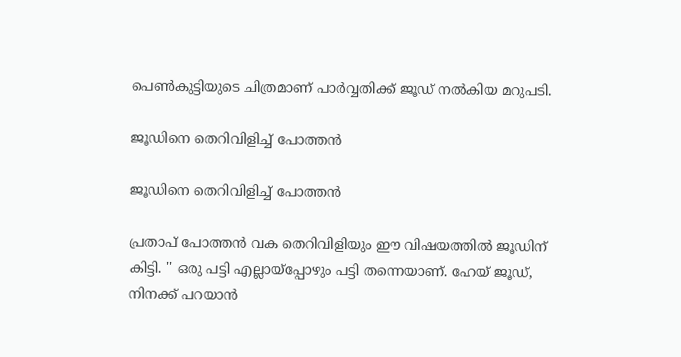പെണ്‍കുട്ടിയുടെ ചിത്രമാണ് പാര്‍വ്വതിക്ക് ജൂഡ് നല്‍കിയ മറുപടി.

ജൂഡിനെ തെറിവിളിച്ച് പോത്തൻ

ജൂഡിനെ തെറിവിളിച്ച് പോത്തൻ

പ്രതാപ് പോത്തൻ വക തെറിവിളിയും ഈ വിഷയത്തിൽ ജൂഡിന് കിട്ടി. '' ഒരു പട്ടി എല്ലായ്‌പ്പോഴും പട്ടി തന്നെയാണ്. ഹേയ് ജൂഡ്, നിനക്ക് പറയാന്‍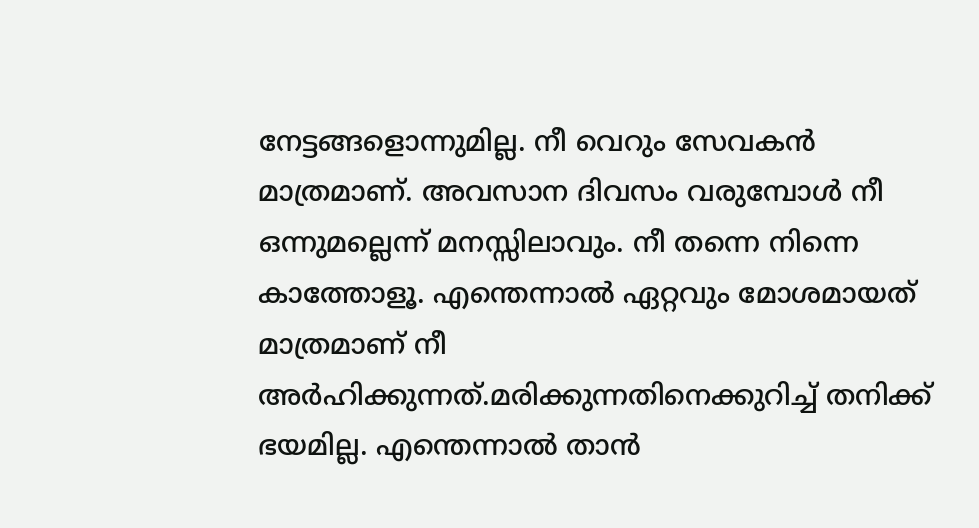നേട്ടങ്ങളൊന്നുമില്ല. നീ വെറും സേവകന്‍ മാത്രമാണ്. അവസാന ദിവസം വരുമ്പോള്‍ നീ ഒന്നുമല്ലെന്ന് മനസ്സിലാവും. നീ തന്നെ നിന്നെ കാത്തോളൂ. എന്തെന്നാല്‍ ഏറ്റവും മോശമായത് മാത്രമാണ് നീ അര്‍ഹിക്കുന്നത്.മരിക്കുന്നതിനെക്കുറിച്ച് തനിക്ക് ഭയമില്ല. എന്തെന്നാല്‍ താന്‍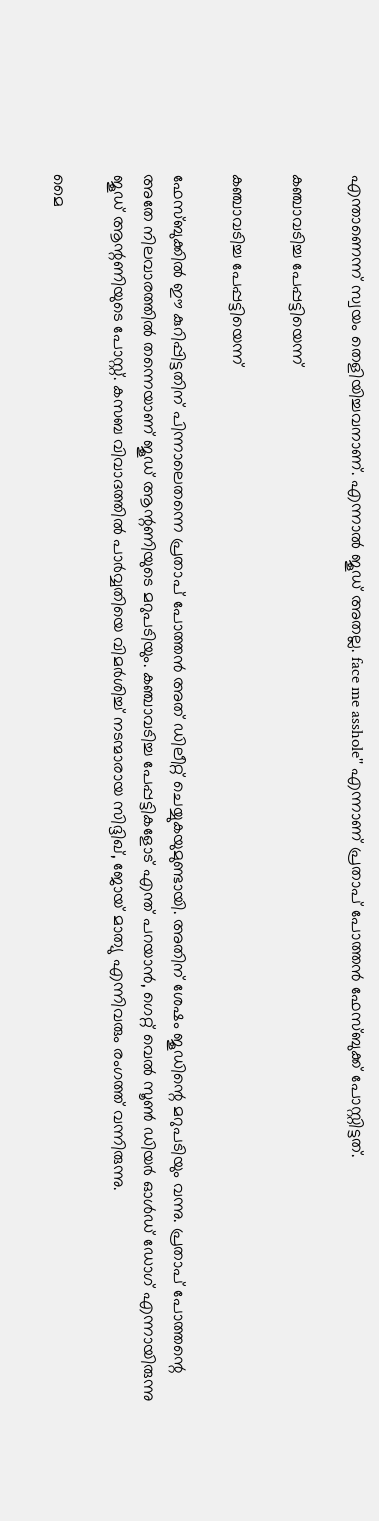എന്താണെന്ന് സ്വയം തെളിയിച്ചവനാണ്. എന്നാല്‍ ജൂഡ് അതല്ല. face me asshole'' എന്നാണ് പ്രതാപ് പോത്തന്‍ ഫേസ്ബുക്ക് പോസ്റ്റിട്ടത്.

കഞ്ചാവടിച്ച പേപ്പട്ടിയെന്ന്

കഞ്ചാവടിച്ച പേപ്പട്ടിയെന്ന്

ഫേസ്ബുക്കില്‍ ഈ കുറിപ്പിട്ടതിന് പിന്നാലെതന്നെ പ്രതാപ് പോത്തന്‍ അത് ഡിലീറ്റ് ചെയ്യുകയുമുണ്ടായി. അതിന് ശേഷം ജൂഡിന്റെ മറുപടിയും വന്നു. പ്രതാപ് പോത്തന്റെ അതേ നിലവാരത്തില്‍ തന്നെയാണ് ജൂഡ് ആന്റണിയുടെ മറുപടിയും. കഞ്ചാവടിച്ച പേപ്പട്ടികളോട് എന്ത് പറയാന്‍, ഗെറ്റ് വെല്‍ സൂണ്‍ ഡിയര്‍ ഓള്‍ഡ് ഡോഗ് എന്നായിരുന്നു ജൂഡ് ആന്റണിയുടെ പോസ്റ്റ്. കസബ വിവാദത്തില്‍ പാര്‍വ്വതിയെ വിമര്‍ശിച്ച് നടന്മാരായ സിദ്ദിഖ്, ജോയ് മാത്യു എന്നിവരും രംഗത്ത് വന്നിരുന്നു.

മൈ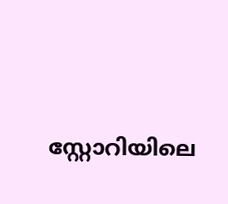സ്റ്റോറിയിലെ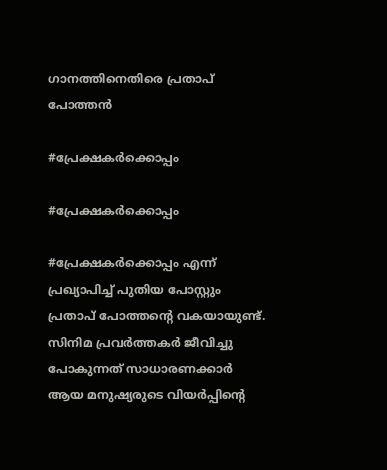ഗാനത്തിനെതിരെ പ്രതാപ് പോത്തൻ

#പ്രേക്ഷകർക്കൊപ്പം

#പ്രേക്ഷകർക്കൊപ്പം

#പ്രേക്ഷകർക്കൊപ്പം എന്ന് പ്രഖ്യാപിച്ച് പുതിയ പോസ്റ്റും പ്രതാപ് പോത്തന്റെ വകയായുണ്ട്. സിനിമ പ്രവർത്തകർ ജീവിച്ചു പോകുന്നത് സാധാരണക്കാർ ആയ മനുഷ്യരുടെ വിയർപ്പിന്റെ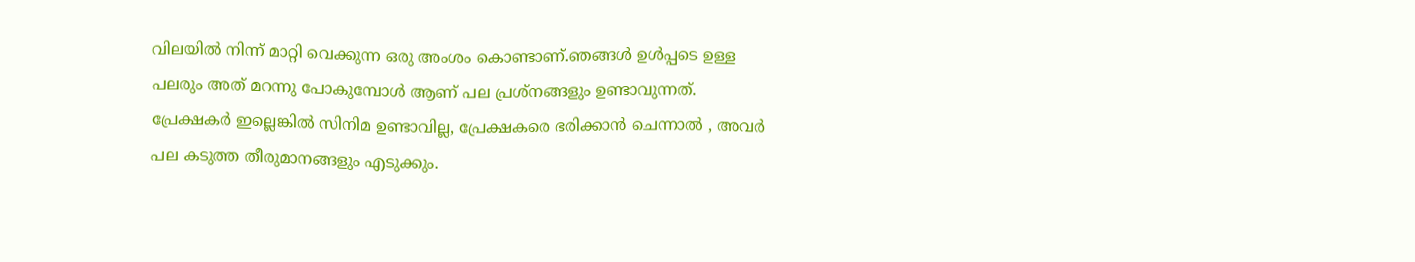വിലയിൽ നിന്ന് മാറ്റി വെക്കുന്ന ഒരു അംശം കൊണ്ടാണ്.ഞങ്ങൾ ഉൾപ്പടെ ഉള്ള പലരും അത് മറന്നു പോകുമ്പോൾ ആണ് പല പ്രശ്നങ്ങളും ഉണ്ടാവുന്നത്. പ്രേക്ഷകർ ഇല്ലെങ്കിൽ സിനിമ ഉണ്ടാവില്ല, പ്രേക്ഷകരെ ഭരിക്കാൻ ചെന്നാൽ , അവർ പല കടുത്ത തീരുമാനങ്ങളും എടുക്കും.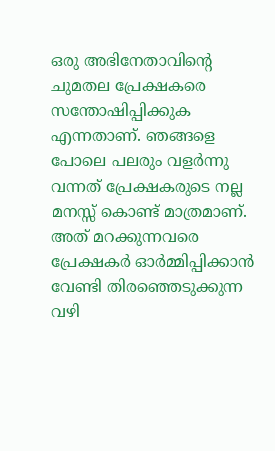ഒരു അഭിനേതാവിന്റെ ചുമതല പ്രേക്ഷകരെ സന്തോഷിപ്പിക്കുക എന്നതാണ്. ഞങ്ങളെ പോലെ പലരും വളർന്നു വന്നത് പ്രേക്ഷകരുടെ നല്ല മനസ്സ് കൊണ്ട് മാത്രമാണ്. അത് മറക്കുന്നവരെ പ്രേക്ഷകർ ഓർമ്മിപ്പിക്കാൻ വേണ്ടി തിരഞ്ഞെടുക്കുന്ന വഴി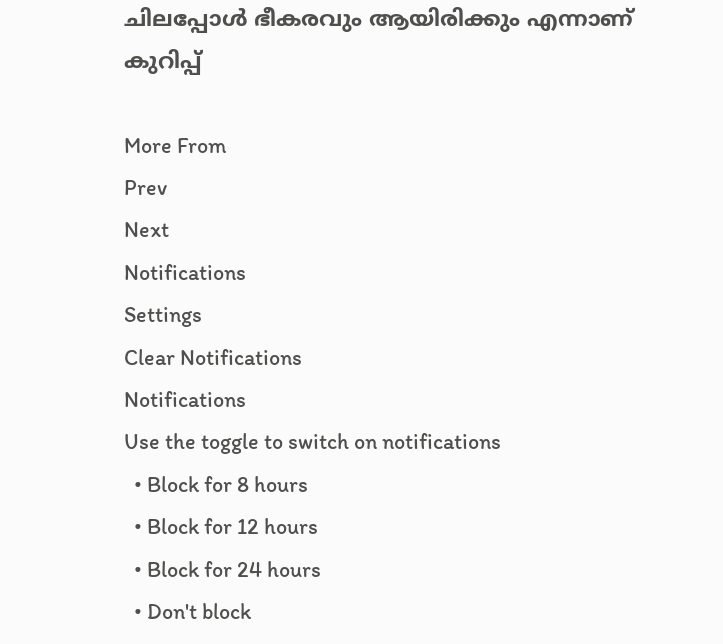ചിലപ്പോൾ ഭീകരവും ആയിരിക്കും എന്നാണ് കുറിപ്പ്

More From
Prev
Next
Notifications
Settings
Clear Notifications
Notifications
Use the toggle to switch on notifications
  • Block for 8 hours
  • Block for 12 hours
  • Block for 24 hours
  • Don't block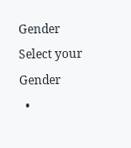Gender
Select your Gender
  •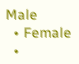Male
  • Female
  •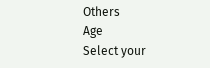Others
Age
Select your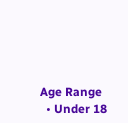Age Range
  • Under 18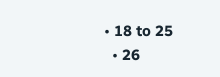• 18 to 25
  • 26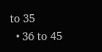to 35
  • 36 to 45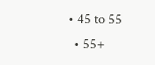• 45 to 55
  • 55+